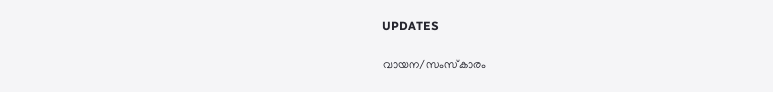UPDATES

വായന/സംസ്കാരം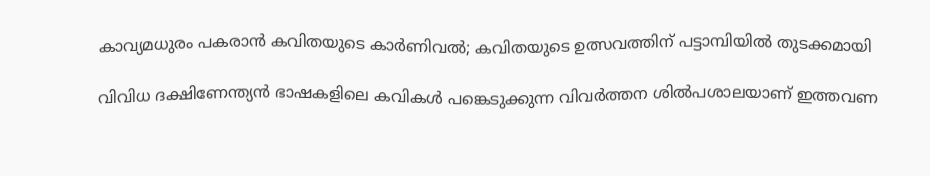കാവ്യമധുരം പകരാന്‍ കവിതയുടെ കാര്‍ണിവല്‍; കവിതയുടെ ഉത്സവത്തിന് പട്ടാമ്പിയില്‍ തുടക്കമായി

വിവിധ ദക്ഷിണേന്ത്യന്‍ ഭാഷകളിലെ കവികള്‍ പങ്കെടുക്കുന്ന വിവര്‍ത്തന ശില്‍പശാലയാണ് ഇത്തവണ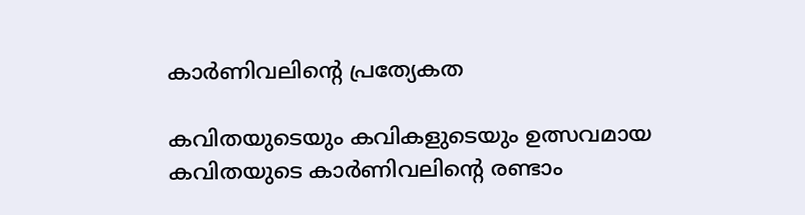കാര്‍ണിവലിന്റെ പ്രത്യേകത

കവിതയുടെയും കവികളുടെയും ഉത്സവമായ കവിതയുടെ കാര്‍ണിവലിന്റെ രണ്ടാം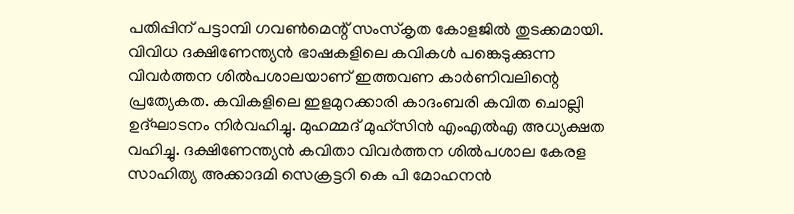പതിപ്പിന് പട്ടാമ്പി ഗവണ്‍മെന്റ് സംസ്‌കൃത കോളജില്‍ തുടക്കമായി. വിവിധ ദക്ഷിണേന്ത്യന്‍ ഭാഷകളിലെ കവികള്‍ പങ്കെടുക്കുന്ന വിവര്‍ത്തന ശില്‍പശാലയാണ് ഇത്തവണ കാര്‍ണിവലിന്റെ പ്രത്യേകത. കവികളിലെ ഇളമുറക്കാരി കാദംബരി കവിത ചൊല്ലി ഉദ്ഘാടനം നിര്‍വഹിച്ചു. മുഹമ്മദ് മുഹ്സിന്‍ എംഎല്‍എ അധ്യക്ഷത വഹിച്ചു. ദക്ഷിണേന്ത്യന്‍ കവിതാ വിവര്‍ത്തന ശില്‍പശാല കേരള സാഹിത്യ അക്കാദമി സെക്രട്ടറി കെ പി മോഹനന്‍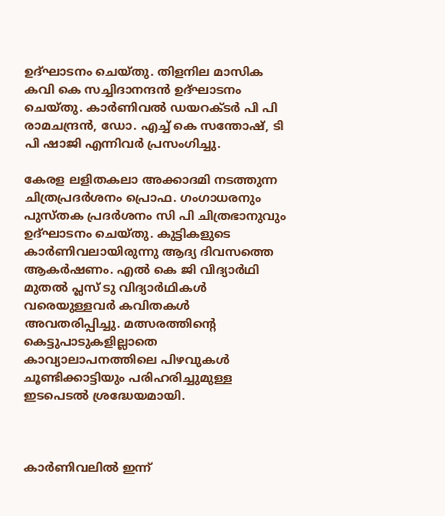ഉദ്ഘാടനം ചെയ്തു. തിളനില മാസിക കവി കെ സച്ചിദാനന്ദന്‍ ഉദ്ഘാടനം ചെയ്തു. കാര്‍ണിവല്‍ ഡയറക്ടര്‍ പി പി രാമചന്ദ്രന്‍, ഡോ. എച്ച് കെ സന്തോഷ്, ടി പി ഷാജി എന്നിവര്‍ പ്രസംഗിച്ചു.

കേരള ലളിതകലാ അക്കാദമി നടത്തുന്ന ചിത്രപ്രദര്‍ശനം പ്രൊഫ. ഗംഗാധരനും പുസ്തക പ്രദര്‍ശനം സി പി ചിത്രഭാനുവും ഉദ്ഘാടനം ചെയ്തു. കുട്ടികളുടെ കാര്‍ണിവലായിരുന്നു ആദ്യ ദിവസത്തെ ആകര്‍ഷണം. എല്‍ കെ ജി വിദ്യാര്‍ഥി മുതല്‍ പ്ലസ് ടു വിദ്യാര്‍ഥികള്‍ വരെയുള്ളവര്‍ കവിതകള്‍ അവതരിപ്പിച്ചു. മത്സരത്തിന്റെ കെട്ടുപാടുകളില്ലാതെ കാവ്യാലാപനത്തിലെ പിഴവുകള്‍ ചൂണ്ടിക്കാട്ടിയും പരിഹരിച്ചുമുള്ള ഇടപെടല്‍ ശ്രദ്ധേയമായി.



കാര്‍ണിവലില്‍ ഇന്ന്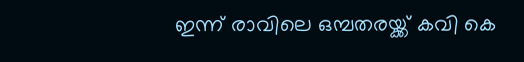ഇന്ന് രാവിലെ ഒമ്പതരയ്ക്ക് കവി കെ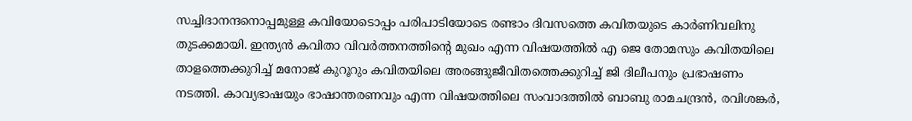സച്ചിദാനന്ദനൊപ്പമുള്ള കവിയോടൊപ്പം പരിപാടിയോടെ രണ്ടാം ദിവസത്തെ കവിതയുടെ കാര്‍ണിവലിനു തുടക്കമായി. ഇന്ത്യന്‍ കവിതാ വിവര്‍ത്തനത്തിന്റെ മുഖം എന്ന വിഷയത്തില്‍ എ ജെ തോമസും കവിതയിലെ താളത്തെക്കുറിച്ച് മനോജ് കുറൂറും കവിതയിലെ അരങ്ങുജീവിതത്തെക്കുറിച്ച് ജി ദിലീപനും പ്രഭാഷണം നടത്തി. കാവ്യഭാഷയും ഭാഷാന്തരണവും എന്ന വിഷയത്തിലെ സംവാദത്തില്‍ ബാബു രാമചന്ദ്രന്‍, രവിശങ്കര്‍,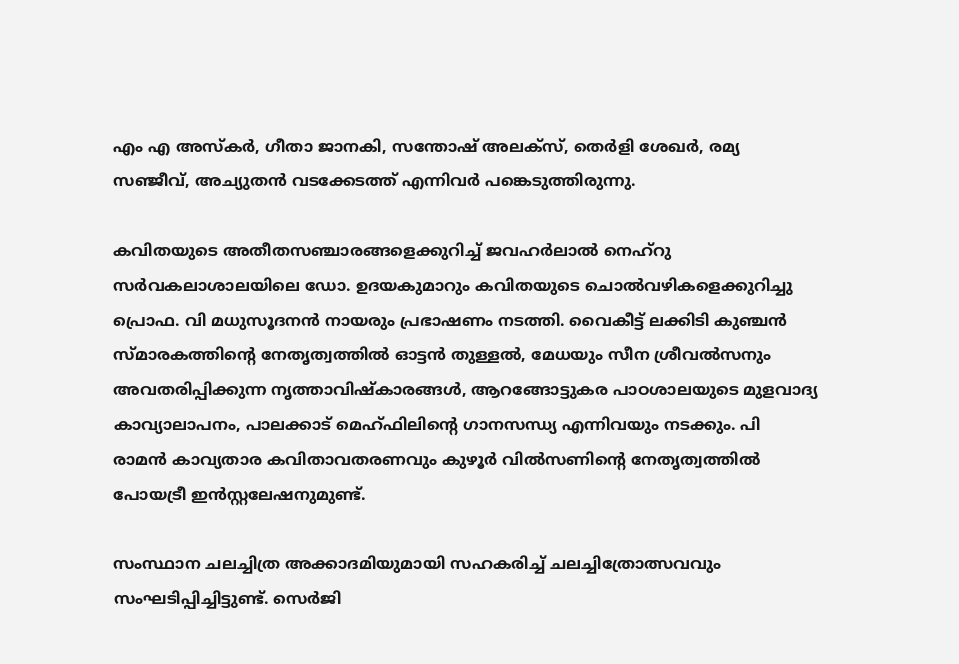എം എ അസ്‌കര്‍, ഗീതാ ജാനകി, സന്തോഷ് അലക്സ്, തെര്‍ളി ശേഖര്‍, രമ്യ സഞ്ജീവ്, അച്യുതന്‍ വടക്കേടത്ത് എന്നിവര്‍ പങ്കെടുത്തിരുന്നു.

കവിതയുടെ അതീതസഞ്ചാരങ്ങളെക്കുറിച്ച് ജവഹര്‍ലാല്‍ നെഹ്റു സര്‍വകലാശാലയിലെ ഡോ. ഉദയകുമാറും കവിതയുടെ ചൊല്‍വഴികളെക്കുറിച്ചു പ്രൊഫ. വി മധുസൂദനന്‍ നായരും പ്രഭാഷണം നടത്തി. വൈകീട്ട് ലക്കിടി കുഞ്ചന്‍ സ്മാരകത്തിന്റെ നേതൃത്വത്തില്‍ ഓട്ടന്‍ തുള്ളല്‍, മേധയും സീന ശ്രീവല്‍സനും അവതരിപ്പിക്കുന്ന നൃത്താവിഷ്‌കാരങ്ങള്‍, ആറങ്ങോട്ടുകര പാഠശാലയുടെ മുളവാദ്യ കാവ്യാലാപനം, പാലക്കാട് മെഹ്ഫിലിന്റെ ഗാനസന്ധ്യ എന്നിവയും നടക്കും. പി രാമന്‍ കാവ്യതാര കവിതാവതരണവും കുഴൂര്‍ വില്‍സണിന്റെ നേതൃത്വത്തില്‍ പോയട്രീ ഇന്‍സ്റ്റലേഷനുമുണ്ട്.

സംസ്ഥാന ചലച്ചിത്ര അക്കാദമിയുമായി സഹകരിച്ച് ചലച്ചിത്രോത്സവവും സംഘടിപ്പിച്ചിട്ടുണ്ട്. സെര്‍ജി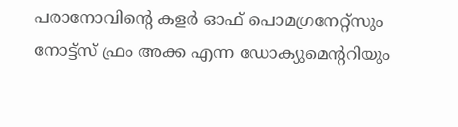പരാനോവിന്റെ കളര്‍ ഓഫ് പൊമഗ്രനേറ്റ്സും നോട്ട്സ് ഫ്രം അക്ക എന്ന ഡോക്യുമെന്ററിയും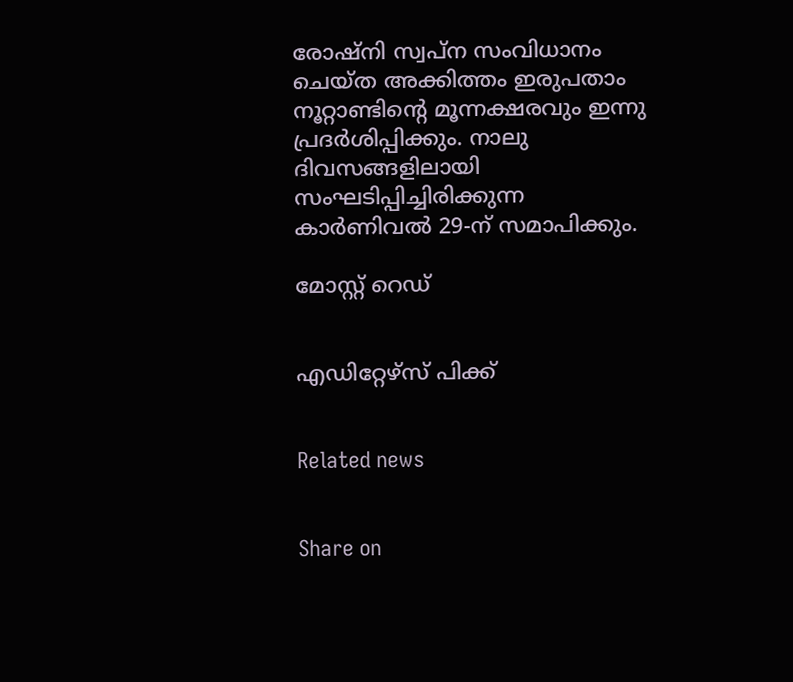രോഷ്നി സ്വപ്ന സംവിധാനം ചെയ്ത അക്കിത്തം ഇരുപതാം നൂറ്റാണ്ടിന്റെ മൂന്നക്ഷരവും ഇന്നു പ്രദര്‍ശിപ്പിക്കും. നാലു ദിവസങ്ങളിലായി സംഘടിപ്പിച്ചിരിക്കുന്ന കാര്‍ണിവല്‍ 29-ന് സമാപിക്കും.

മോസ്റ്റ് റെഡ്


എഡിറ്റേഴ്സ് പിക്ക്


Related news


Share on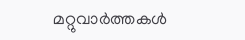മറ്റുവാര്‍ത്തകള്‍